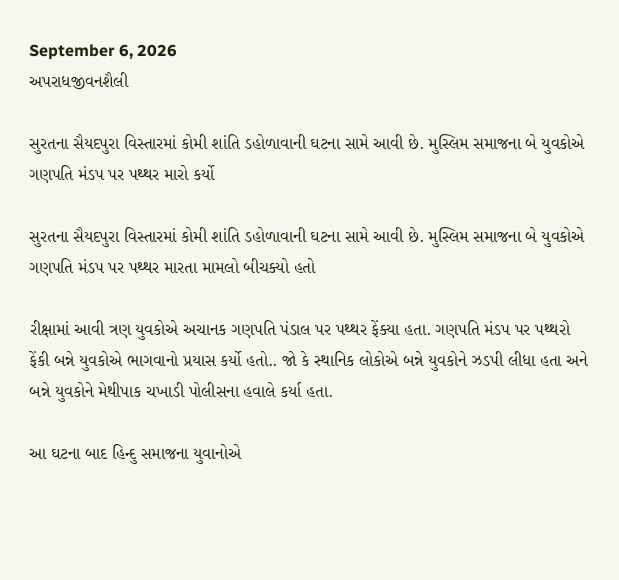September 6, 2026
અપરાધજીવનશૈલી

સુરતના સૈયદપુરા વિસ્તારમાં કોમી શાંતિ ડહોળાવાની ઘટના સામે આવી છે. મુસ્લિમ સમાજના બે યુવકોએ ગણપતિ મંડપ પર પથ્થર મારો કર્યો

સુરતના સૈયદપુરા વિસ્તારમાં કોમી શાંતિ ડહોળાવાની ઘટના સામે આવી છે. મુસ્લિમ સમાજના બે યુવકોએ ગણપતિ મંડપ પર પથ્થર મારતા મામલો બીચક્યો હતો

રીક્ષામાં આવી ત્રણ યુવકોએ અચાનક ગણપતિ પંડાલ પર પથ્થર ફેંક્યા હતા. ગણપતિ મંડપ પર પથ્થરો ફેંકી બન્ને યુવકોએ ભાગવાનો પ્રયાસ કર્યો હતો.. જો કે સ્થાનિક લોકોએ બન્ને યુવકોને ઝડપી લીધા હતા અને બન્ને યુવકોને મેથીપાક ચખાડી પોલીસના હવાલે કર્યા હતા.

આ ઘટના બાદ હિન્દુ સમાજના યુવાનોએ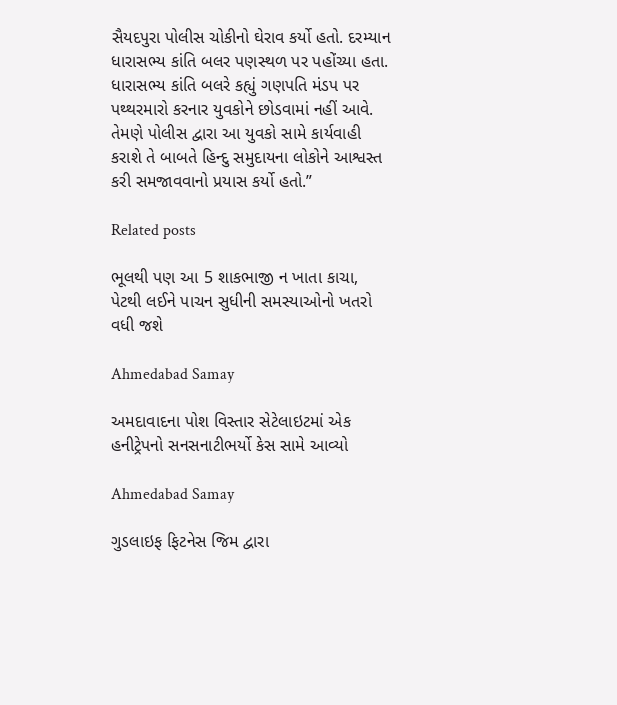સૈયદપુરા પોલીસ ચોકીનો ઘેરાવ કર્યો હતો. દરમ્યાન ધારાસભ્ય કાંતિ બલર પણસ્થળ પર પહોંચ્યા હતા. ધારાસભ્ય કાંતિ બલરે કહ્યું ગણપતિ મંડપ પર પથ્થરમારો કરનાર યુવકોને છોડવામાં નહીં આવે. તેમણે પોલીસ દ્વારા આ યુવકો સામે કાર્યવાહી કરાશે તે બાબતે હિન્દુ સમુદાયના લોકોને આશ્વસ્ત કરી સમજાવવાનો પ્રયાસ કર્યો હતો.”

Related posts

ભૂલથી પણ આ 5 શાકભાજી ન ખાતા કાચા, પેટથી લઈને પાચન સુધીની સમસ્યાઓનો ખતરો વધી જશે

Ahmedabad Samay

અમદાવાદના પોશ વિસ્તાર સેટેલાઇટમાં એક હનીટ્રેપનો સનસનાટીભર્યો કેસ સામે આવ્યો

Ahmedabad Samay

ગુડલાઇફ ફિટનેસ જિમ દ્વારા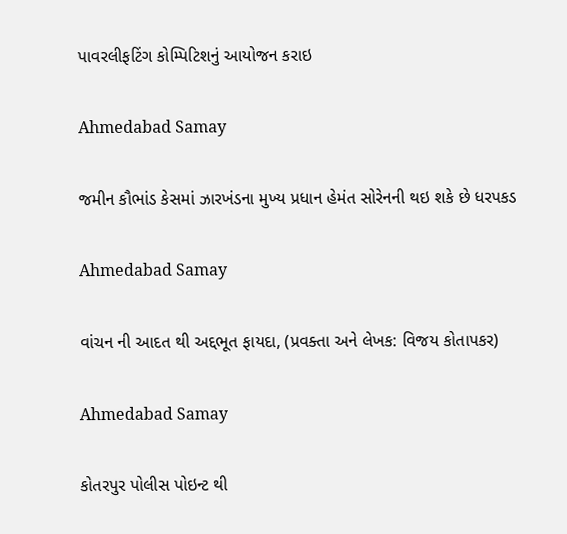પાવરલીફટિંગ કોમ્પિટિશનું આયોજન કરાઇ

Ahmedabad Samay

જમીન કૌભાંડ કેસમાં ઝારખંડના મુખ્ય પ્રધાન હેમંત સોરેનની થઇ શકે છે ધરપકડ

Ahmedabad Samay

વાંચન ની આદત થી અદ્દભૂત ફાયદા, (પ્રવક્તા અને લેખક: વિજય કોતાપકર)

Ahmedabad Samay

કોતરપુર પોલીસ પોઇન્ટ થી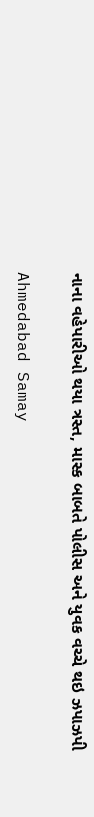નાના વહેપારીઓ થયા ત્રસ્ત, માસ્ક બાબતે પોલીસ અને યુવક વચ્ચે થઇ ઝપાઝપી

Ahmedabad Samay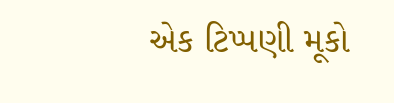એક ટિપ્પણી મૂકો